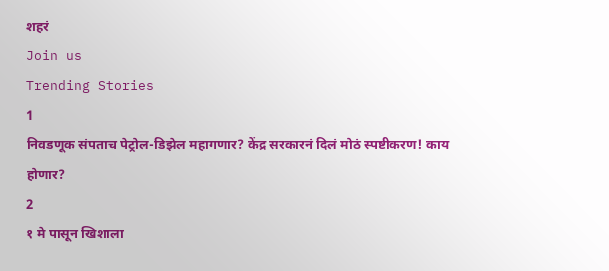शहरं
Join us
Trending Stories
1
निवडणूक संपताच पेट्रोल-डिझेल महागणार? केंद्र सरकारनं दिलं मोठं स्पष्टीकरण! काय होणार?
2
१ मे पासून खिशाला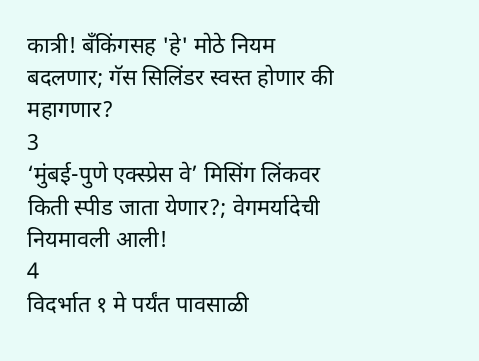कात्री! बँकिंगसह 'हे' मोठे नियम बदलणार; गॅस सिलिंडर स्वस्त होणार की महागणार?
3
‘मुंबई-पुणे एक्स्प्रेस वे’ मिसिंग लिंकवर किती स्पीड जाता येणार?; वेगमर्यादेची नियमावली आली!
4
विदर्भात १ मे पर्यंत पावसाळी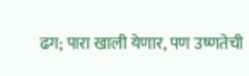ढग; पारा खाली येणार, पण उष्णतेची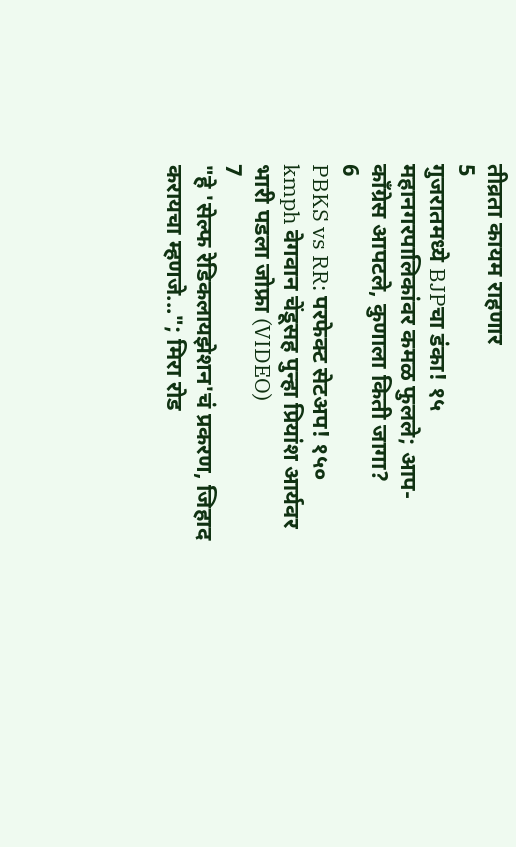तीव्रता कायम राहणार
5
गुजरातमध्ये BJPचा डंका! १५ महानगरपालिकांवर कमळ फुलले; आप-काँग्रेस आपटले, कुणाला किती जागा?
6
PBKS vs RR: परफेक्ट सेटअप! १५० kmph वेगवान चेंडूसह पुन्हा प्रियांश आर्यवर भारी पडला जोफ्रा (VIDEO)
7
"हे 'सेल्फ रेडिकलायझेशन'चं प्रकरण, जिहाद करायचा म्हणजे..."; मिरा रोड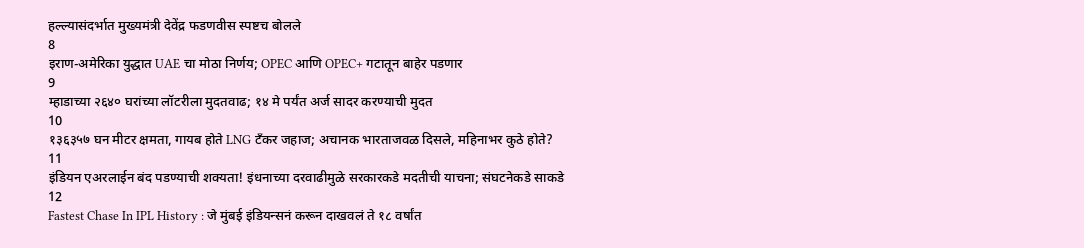हल्ल्यासंदर्भात मुख्यमंत्री देवेंद्र फडणवीस स्पष्टच बोलले
8
इराण-अमेरिका युद्धात UAE चा मोठा निर्णय; OPEC आणि OPEC+ गटातून बाहेर पडणार
9
म्हाडाच्या २६४० घरांच्या लॉटरीला मुदतवाढ; १४ मे पर्यंत अर्ज सादर करण्याची मुदत
10
१३६३५७ घन मीटर क्षमता, गायब होते LNG टँकर जहाज; अचानक भारताजवळ दिसले, महिनाभर कुठे होते?
11
इंडियन एअरलाईन बंद पडण्याची शक्यता! इंधनाच्या दरवाढीमुळे सरकारकडे मदतीची याचना; संघटनेकडे साकडे
12
Fastest Chase In IPL History : जे मुंबई इंडियन्सनं करून दाखवलं ते १८ वर्षांत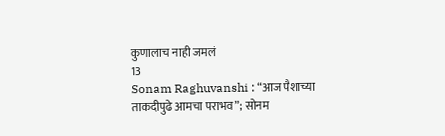कुणालाच नाही जमलं
13
Sonam Raghuvanshi : “आज पैशाच्या ताकदीपुढे आमचा पराभव”; सोनम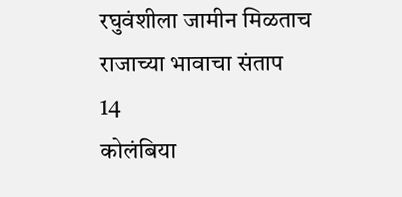रघुवंशीला जामीन मिळताच राजाच्या भावाचा संताप
14
कोलंबिया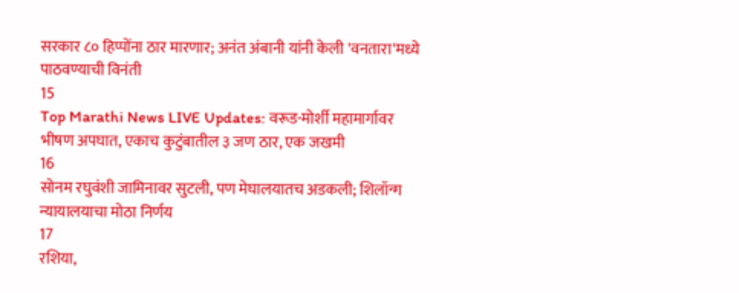सरकार ८० हिप्पोंना ठार मारणार; अनंत अंबानी यांनी केली 'वनतारा'मध्ये पाठवण्याची विनंती
15
Top Marathi News LIVE Updates: वरूड-मोर्शी महामार्गावर भीषण अपघात, एकाच कुटुंबातील ३ जण ठार, एक जखमी
16
सोनम रघुवंशी जामिनावर सुटली, पण मेघालयातच अडकली; शिलॉन्ग न्यायालयाचा मोठा निर्णय
17
रशिया,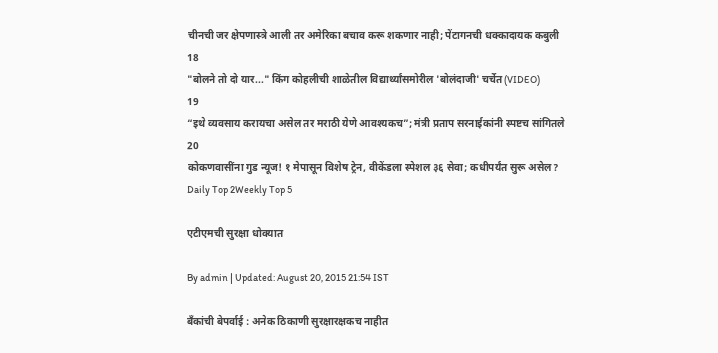चीनची जर क्षेपणास्त्रे आली तर अमेरिका बचाव करू शकणार नाही; पेंटागनची धक्कादायक कबुली
18
"बोलने तो दो यार..." किंग कोहलीची शाळेतील विद्यार्थ्यांसमोरील 'बोलंदाजी' चर्चेत (VIDEO)
19
“इथे व्यवसाय करायचा असेल तर मराठी येणे आवश्यकच”; मंत्री प्रताप सरनाईकांनी स्पष्टच सांगितले
20
कोकणवासींना गुड न्यूज! १ मेपासून विशेष ट्रेन, वीकेंडला स्पेशल ३६ सेवा; कधीपर्यंत सुरू असेल?
Daily Top 2Weekly Top 5

एटीएमची सुरक्षा धोक्यात

By admin | Updated: August 20, 2015 21:54 IST

बँकांची बेपर्वाई : अनेक ठिकाणी सुरक्षारक्षकच नाहीत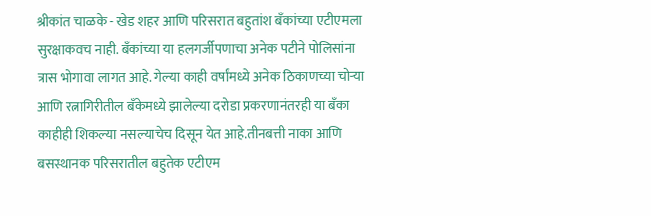श्रीकांत चाळके - खेड शहर आणि परिसरात बहुतांश बँकांच्या एटीएमला सुरक्षाकवच नाही. बँकांच्या या हलगर्जीपणाचा अनेक पटीने पोलिसांना त्रास भोगावा लागत आहे. गेल्या काही वर्षांमध्ये अनेक ठिकाणच्या चोऱ्या आणि रत्नागिरीतील बँकेमध्ये झालेल्या दरोडा प्रकरणानंतरही या बँका काहीही शिकल्या नसल्याचेच दिसून येत आहे.तीनबत्ती नाका आणि बसस्थानक परिसरातील बहुतेक एटीएम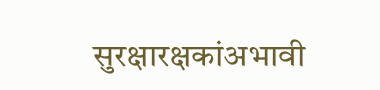सुरक्षारक्षकांअभावी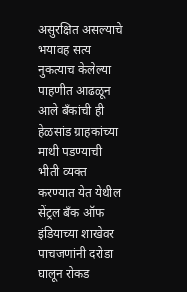असुरक्षित असल्याचे भयावह सत्य नुकत्याच केलेल्या पाहणीत आढळून आले बँकांची ही हेळसांड ग्राहकांच्या माथी पडण्याची भीती व्यक्त करण्यात येत येथील सेंट्रल बँक ऑफ इंडियाच्या शाखेवर पाचजणांनी दरोडा घालून रोकड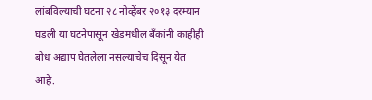लांबविल्याची घटना २८ नोव्हेंबर २०१३ दरम्यान घडली या घटनेपासून खेडमधील बँकांनी काहीही बोध अद्याप घेतलेला नसल्याचेच दिसून येत आहे.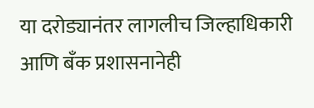या दरोड्यानंतर लागलीच जिल्हाधिकारी आणि बँक प्रशासनानेही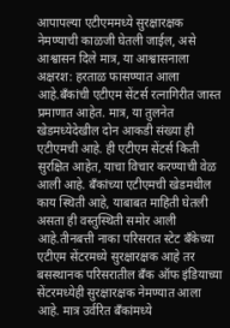आपापल्या एटीएममध्ये सुरक्षारक्षक नेमण्याची काळजी घेतली जाईल, असे आश्वासन दिले मात्र, या आश्वासनाला अक्षरश: हरताळ फासण्यात आला आहे.बँकांची एटीएम सेंटर्स रत्नागिरीत जास्त प्रमाणात आहेत. मात्र, या तुलनेत खेडमध्येदेखील दोन आकडी संख्या ही एटीएमची आहे. ही एटीएम सेंटर्स किती सुरक्षित आहेत, याचा विचार करण्याची वेळ आली आहे. बँकांच्या एटीएमची खेडमधील काय स्थिती आहे, याबाबत माहिती घेतली असता ही वस्तुस्थिती समोर आली आहे.तीनबत्ती नाका परिसरात स्टेट बँकेच्या एटीएम सेंटरमध्ये सुरक्षारक्षक आहे तर बसस्थानक परिसरातील बँक ऑफ इंडियाच्या सेंटरमध्येही सुरक्षारक्षक नेमण्यात आला आहे. मात्र उर्वरित बँकांमध्ये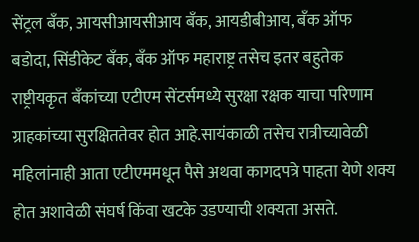सेंट्रल बँक, आयसीआयसीआय बँक, आयडीबीआय, बँक ऑफ बडोदा, सिंडीकेट बँक, बँक ऑफ महाराष्ट्र तसेच इतर बहुतेक राष्ट्रीयकृत बँकांच्या एटीएम सेंटर्समध्ये सुरक्षा रक्षक याचा परिणाम ग्राहकांच्या सुरक्षिततेवर होत आहे.सायंकाळी तसेच रात्रीच्यावेळी महिलांनाही आता एटीएममधून पैसे अथवा कागदपत्रे पाहता येणे शक्य होत अशावेळी संघर्ष किंवा खटके उडण्याची शक्यता असते.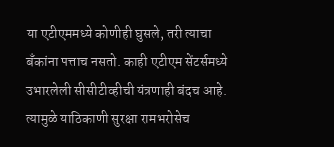या एटीएममध्ये कोणीही घुसले, तरी त्याचा बँकांना पत्ताच नसतो. काही एटीएम सेंटर्समध्ये उभारलेली सीसीटीव्हीची यंत्रणाही बंदच आहे. त्यामुळे याठिकाणी सुरक्षा रामभरोसेच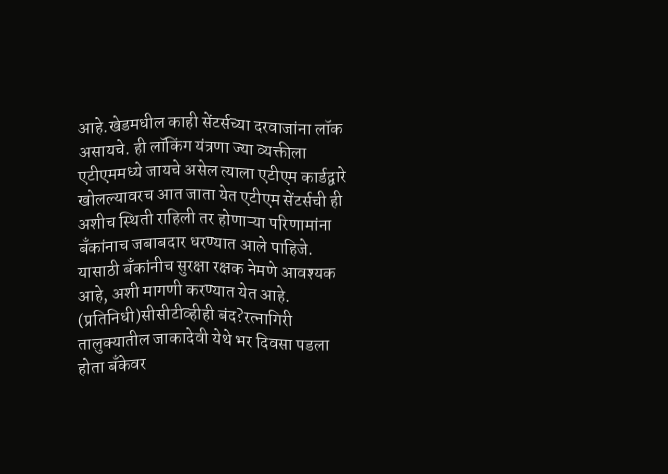आहे.खेडमधील काही सेंटर्सच्या दरवाजांना लॉक असायचे. ही लॉकिंग यंत्रणा ज्या व्यक्तीला एटीएममध्ये जायचे असेल त्याला एटीएम कार्डद्वारे खोलल्यावरच आत जाता येत एटीएम सेंटर्सची ही अशीच स्थिती राहिली तर होणाऱ्या परिणामांना बँकांनाच जबाबदार धरण्यात आले पाहिजे. यासाठी बँकांनीच सुरक्षा रक्षक नेमणे आवश्यक आहे, अशी मागणी करण्यात येत आहे. (प्रतिनिधी)सीसीटीव्हीही बंद?रत्नागिरी तालुक्यातील जाकादेवी येथे भर दिवसा पडला होता बँकेवर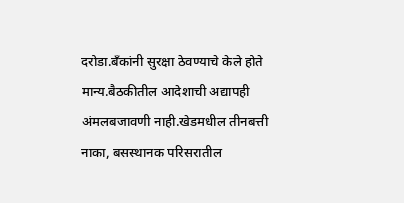दरोडा.बँकांनी सुरक्षा ठेवण्याचे केले होते मान्य.बैठकीतील आदेशाची अद्यापही अंमलबजावणी नाही.खेडमधील तीनबत्ती नाका, बसस्थानक परिसरातील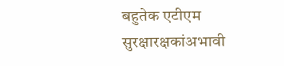बहुतेक एटीएम सुरक्षारक्षकांअभावी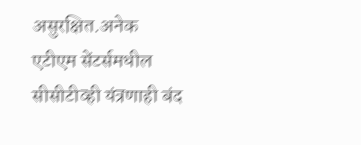असुरक्षित.अनेक एटीएम सेंटर्समधील सीसीटीव्ही यंत्रणाही बंद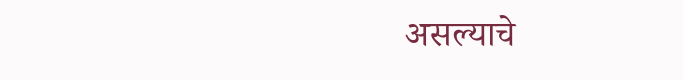असल्याचे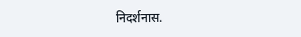निदर्शनास.